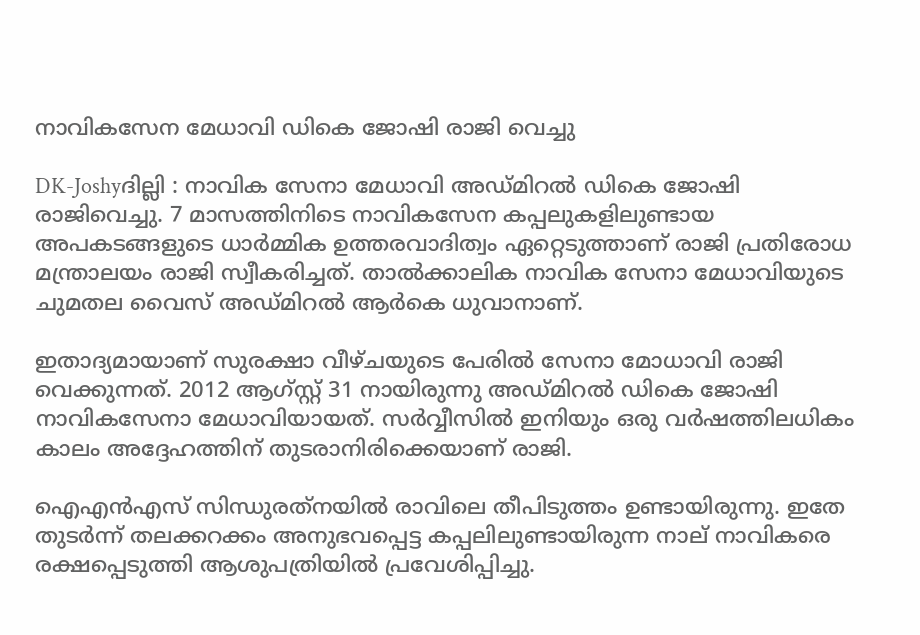നാവികസേന മേധാവി ഡികെ ജോഷി രാജി വെച്ചു

DK-Joshyദില്ലി : നാവിക സേനാ മേധാവി അഡ്മിറല്‍ ഡികെ ജോഷി രാജിവെച്ചു. 7 മാസത്തിനിടെ നാവികസേന കപ്പലുകളിലുണ്ടായ അപകടങ്ങളുടെ ധാര്‍മ്മിക ഉത്തരവാദിത്വം ഏറ്റെടുത്താണ് രാജി പ്രതിരോധ മന്ത്രാലയം രാജി സ്വീകരിച്ചത്. താല്‍ക്കാലിക നാവിക സേനാ മേധാവിയുടെ ചുമതല വൈസ് അഡ്മിറല്‍ ആര്‍കെ ധുവാനാണ്.

ഇതാദ്യമായാണ് സുരക്ഷാ വീഴ്ചയുടെ പേരില്‍ സേനാ മോധാവി രാജി വെക്കുന്നത്. 2012 ആഗ്സ്റ്റ് 31 നായിരുന്നു അഡ്മിറല്‍ ഡികെ ജോഷി നാവികസേനാ മേധാവിയായത്. സര്‍വ്വീസില്‍ ഇനിയും ഒരു വര്‍ഷത്തിലധികം കാലം അദ്ദേഹത്തിന് തുടരാനിരിക്കെയാണ് രാജി.

ഐഎന്‍എസ് സിന്ധുരത്‌നയില്‍ രാവിലെ തീപിടുത്തം ഉണ്ടായിരുന്നു. ഇതേ തുടര്‍ന്ന് തലക്കറക്കം അനുഭവപ്പെട്ട കപ്പലിലുണ്ടായിരുന്ന നാല് നാവികരെ രക്ഷപ്പെടുത്തി ആശുപത്രിയില്‍ പ്രവേശിപ്പിച്ചു.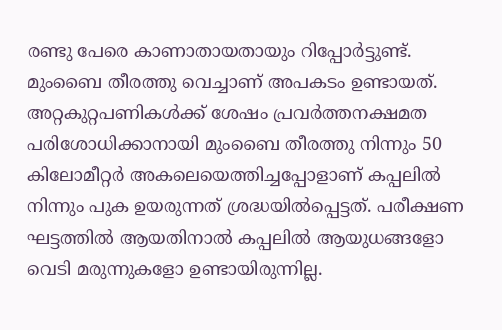രണ്ടു പേരെ കാണാതായതായും റിപ്പോര്‍ട്ടുണ്ട്. മുംബൈ തീരത്തു വെച്ചാണ് അപകടം ഉണ്ടായത്. അറ്റകുറ്റപണികള്‍ക്ക് ശേഷം പ്രവര്‍ത്തനക്ഷമത പരിശോധിക്കാനായി മുംബൈ തീരത്തു നിന്നും 50 കിലോമീറ്റര്‍ അകലെയെത്തിച്ചപ്പോളാണ് കപ്പലില്‍ നിന്നും പുക ഉയരുന്നത് ശ്രദ്ധയില്‍പ്പെട്ടത്. പരീക്ഷണ ഘട്ടത്തില്‍ ആയതിനാല്‍ കപ്പലില്‍ ആയുധങ്ങളോ വെടി മരുന്നുകളോ ഉണ്ടായിരുന്നില്ല.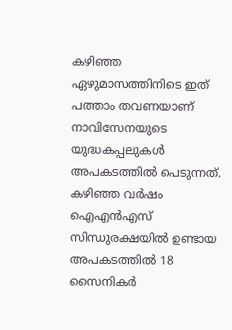കഴിഞ്ഞ ഏഴുമാസത്തിനിടെ ഇത് പത്താം തവണയാണ് നാവിസേനയുടെ യുദ്ധകപ്പലുകള്‍ അപകടത്തില്‍ പെടുന്നത്. കഴിഞ്ഞ വര്‍ഷം ഐഎന്‍എസ് സിന്ധുരക്ഷയില്‍ ഉണ്ടായ അപകടത്തില്‍ 18 സൈനികര്‍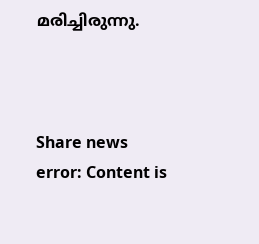മരിച്ചിരുന്നു.



Share news
error: Content is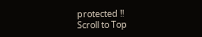protected !!
Scroll to Top